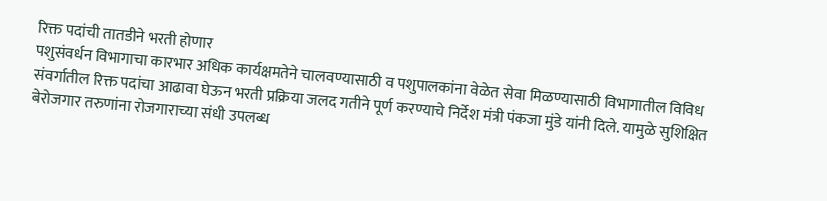रिक्त पदांची तातडीने भरती होणार
पशुसंवर्धन विभागाचा कारभार अधिक कार्यक्षमतेने चालवण्यासाठी व पशुपालकांना वेळेत सेवा मिळण्यासाठी विभागातील विविध संवर्गातील रिक्त पदांचा आढावा घेऊन भरती प्रक्रिया जलद गतीने पूर्ण करण्याचे निर्देश मंत्री पंकजा मुंडे यांनी दिले. यामुळे सुशिक्षित बेरोजगार तरुणांना रोजगाराच्या संधी उपलब्ध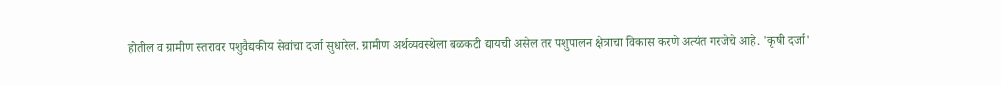होतील व ग्रामीण स्तरावर पशुवैद्यकीय सेवांचा दर्जा सुधारेल. ग्रामीण अर्थव्यवस्थेला बळकटी द्यायची असेल तर पशुपालन क्षेत्राचा विकास करणे अत्यंत गरजेचे आहे. 'कृषी दर्जा'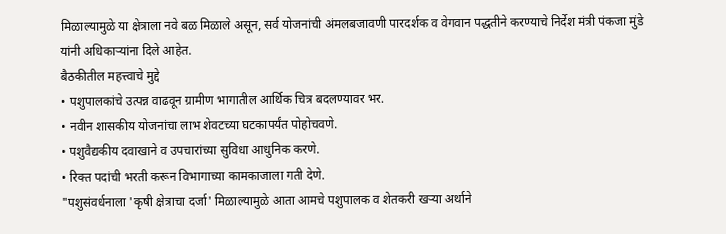मिळाल्यामुळे या क्षेत्राला नवे बळ मिळाले असून, सर्व योजनांची अंमलबजावणी पारदर्शक व वेगवान पद्धतीने करण्याचे निर्देश मंत्री पंकजा मुंडे यांनी अधिकाऱ्यांना दिले आहेत.
बैठकीतील महत्त्वाचे मुद्दे
• पशुपालकांचे उत्पन्न वाढवून ग्रामीण भागातील आर्थिक चित्र बदलण्यावर भर.
• नवीन शासकीय योजनांचा लाभ शेवटच्या घटकापर्यंत पोहोचवणे.
• पशुवैद्यकीय दवाखाने व उपचारांच्या सुविधा आधुनिक करणे.
• रिक्त पदांची भरती करून विभागाच्या कामकाजाला गती देणे.
"पशुसंवर्धनाला 'कृषी क्षेत्राचा दर्जा' मिळाल्यामुळे आता आमचे पशुपालक व शेतकरी खऱ्या अर्थाने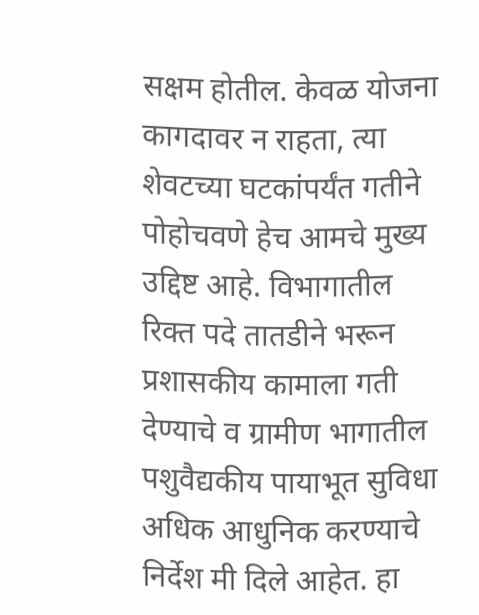सक्षम होतील. केवळ योजना कागदावर न राहता, त्या शेवटच्या घटकांपर्यंत गतीने पोहोचवणे हेच आमचे मुख्य उद्दिष्ट आहे. विभागातील रिक्त पदे तातडीने भरून प्रशासकीय कामाला गती देण्याचे व ग्रामीण भागातील पशुवैद्यकीय पायाभूत सुविधा अधिक आधुनिक करण्याचे निर्देश मी दिले आहेत. हा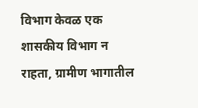विभाग केवळ एक शासकीय विभाग न राहता, ग्रामीण भागातील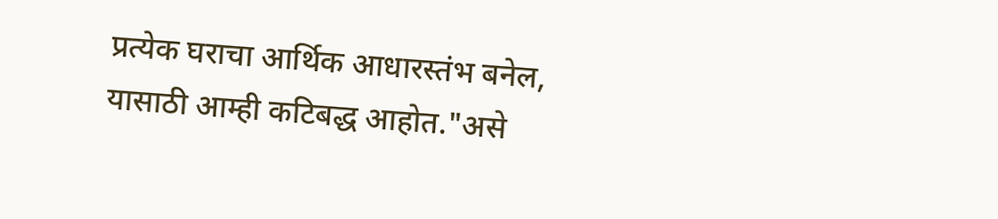प्रत्येक घराचा आर्थिक आधारस्तंभ बनेल, यासाठी आम्ही कटिबद्ध आहोत."असे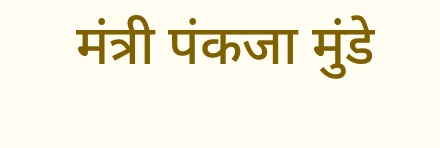मंत्री पंकजा मुंडे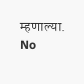म्हणाल्या.
No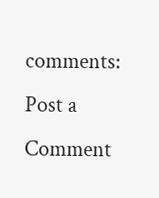comments:
Post a Comment